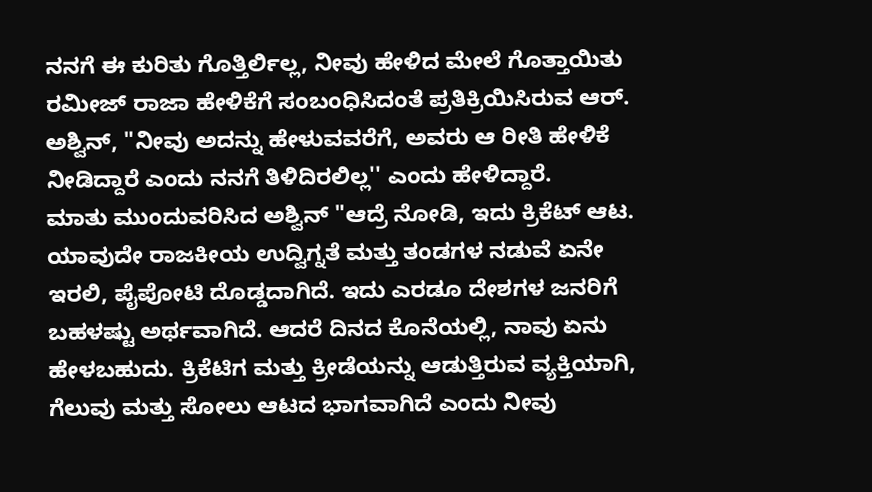ನನಗೆ ಈ ಕುರಿತು ಗೊತ್ತಿರ್ಲಿಲ್ಲ, ನೀವು ಹೇಳಿದ ಮೇಲೆ ಗೊತ್ತಾಯಿತು
ರಮೀಜ್ ರಾಜಾ ಹೇಳಿಕೆಗೆ ಸಂಬಂಧಿಸಿದಂತೆ ಪ್ರತಿಕ್ರಿಯಿಸಿರುವ ಆರ್. ಅಶ್ವಿನ್, "ನೀವು ಅದನ್ನು ಹೇಳುವವರೆಗೆ, ಅವರು ಆ ರೀತಿ ಹೇಳಿಕೆ ನೀಡಿದ್ದಾರೆ ಎಂದು ನನಗೆ ತಿಳಿದಿರಲಿಲ್ಲ'' ಎಂದು ಹೇಳಿದ್ದಾರೆ.
ಮಾತು ಮುಂದುವರಿಸಿದ ಅಶ್ವಿನ್ "ಆದ್ರೆ ನೋಡಿ, ಇದು ಕ್ರಿಕೆಟ್ ಆಟ. ಯಾವುದೇ ರಾಜಕೀಯ ಉದ್ವಿಗ್ನತೆ ಮತ್ತು ತಂಡಗಳ ನಡುವೆ ಏನೇ ಇರಲಿ, ಪೈಪೋಟಿ ದೊಡ್ಡದಾಗಿದೆ. ಇದು ಎರಡೂ ದೇಶಗಳ ಜನರಿಗೆ ಬಹಳಷ್ಟು ಅರ್ಥವಾಗಿದೆ. ಆದರೆ ದಿನದ ಕೊನೆಯಲ್ಲಿ, ನಾವು ಏನು ಹೇಳಬಹುದು. ಕ್ರಿಕೆಟಿಗ ಮತ್ತು ಕ್ರೀಡೆಯನ್ನು ಆಡುತ್ತಿರುವ ವ್ಯಕ್ತಿಯಾಗಿ, ಗೆಲುವು ಮತ್ತು ಸೋಲು ಆಟದ ಭಾಗವಾಗಿದೆ ಎಂದು ನೀವು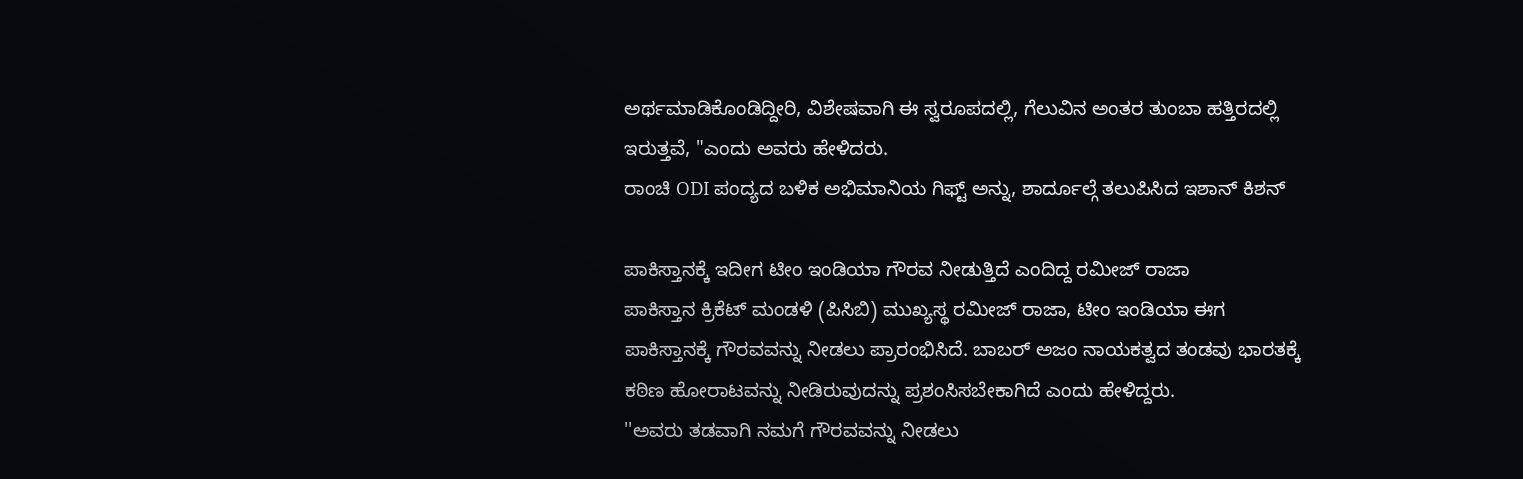ಅರ್ಥಮಾಡಿಕೊಂಡಿದ್ದೀರಿ, ವಿಶೇಷವಾಗಿ ಈ ಸ್ವರೂಪದಲ್ಲಿ, ಗೆಲುವಿನ ಅಂತರ ತುಂಬಾ ಹತ್ತಿರದಲ್ಲಿ ಇರುತ್ತವೆ, "ಎಂದು ಅವರು ಹೇಳಿದರು.
ರಾಂಚಿ ODI ಪಂದ್ಯದ ಬಳಿಕ ಅಭಿಮಾನಿಯ ಗಿಫ್ಟ್ ಅನ್ನು, ಶಾರ್ದೂಲ್ಗೆ ತಲುಪಿಸಿದ ಇಶಾನ್ ಕಿಶನ್

ಪಾಕಿಸ್ತಾನಕ್ಕೆ ಇದೀಗ ಟೀಂ ಇಂಡಿಯಾ ಗೌರವ ನೀಡುತ್ತಿದೆ ಎಂದಿದ್ದ ರಮೀಜ್ ರಾಜಾ
ಪಾಕಿಸ್ತಾನ ಕ್ರಿಕೆಟ್ ಮಂಡಳಿ (ಪಿಸಿಬಿ) ಮುಖ್ಯಸ್ಥ ರಮೀಜ್ ರಾಜಾ, ಟೀಂ ಇಂಡಿಯಾ ಈಗ ಪಾಕಿಸ್ತಾನಕ್ಕೆ ಗೌರವವನ್ನು ನೀಡಲು ಪ್ರಾರಂಭಿಸಿದೆ. ಬಾಬರ್ ಅಜಂ ನಾಯಕತ್ವದ ತಂಡವು ಭಾರತಕ್ಕೆ ಕಠಿಣ ಹೋರಾಟವನ್ನು ನೀಡಿರುವುದನ್ನು ಪ್ರಶಂಸಿಸಬೇಕಾಗಿದೆ ಎಂದು ಹೇಳಿದ್ದರು.
''ಅವರು ತಡವಾಗಿ ನಮಗೆ ಗೌರವವನ್ನು ನೀಡಲು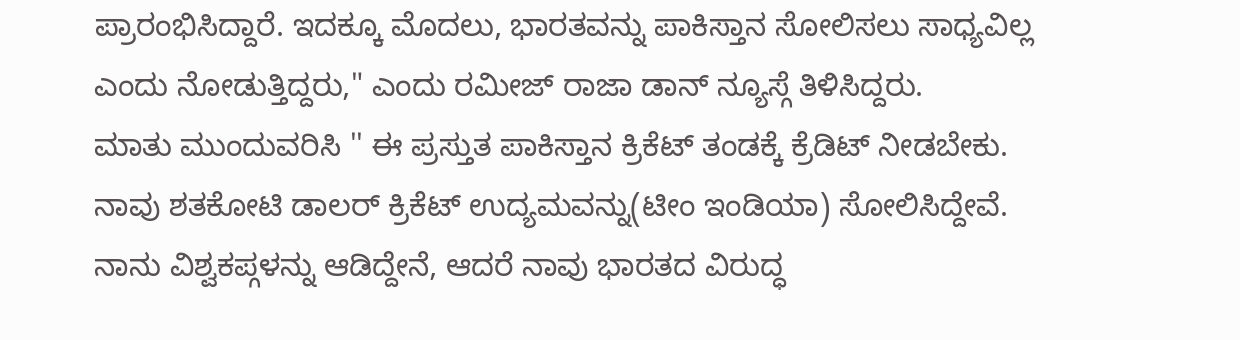ಪ್ರಾರಂಭಿಸಿದ್ದಾರೆ. ಇದಕ್ಕೂ ಮೊದಲು, ಭಾರತವನ್ನು ಪಾಕಿಸ್ತಾನ ಸೋಲಿಸಲು ಸಾಧ್ಯವಿಲ್ಲ ಎಂದು ನೋಡುತ್ತಿದ್ದರು," ಎಂದು ರಮೀಜ್ ರಾಜಾ ಡಾನ್ ನ್ಯೂಸ್ಗೆ ತಿಳಿಸಿದ್ದರು.
ಮಾತು ಮುಂದುವರಿಸಿ '' ಈ ಪ್ರಸ್ತುತ ಪಾಕಿಸ್ತಾನ ಕ್ರಿಕೆಟ್ ತಂಡಕ್ಕೆ ಕ್ರೆಡಿಟ್ ನೀಡಬೇಕು. ನಾವು ಶತಕೋಟಿ ಡಾಲರ್ ಕ್ರಿಕೆಟ್ ಉದ್ಯಮವನ್ನು(ಟೀಂ ಇಂಡಿಯಾ) ಸೋಲಿಸಿದ್ದೇವೆ. ನಾನು ವಿಶ್ವಕಪ್ಗಳನ್ನು ಆಡಿದ್ದೇನೆ, ಆದರೆ ನಾವು ಭಾರತದ ವಿರುದ್ಧ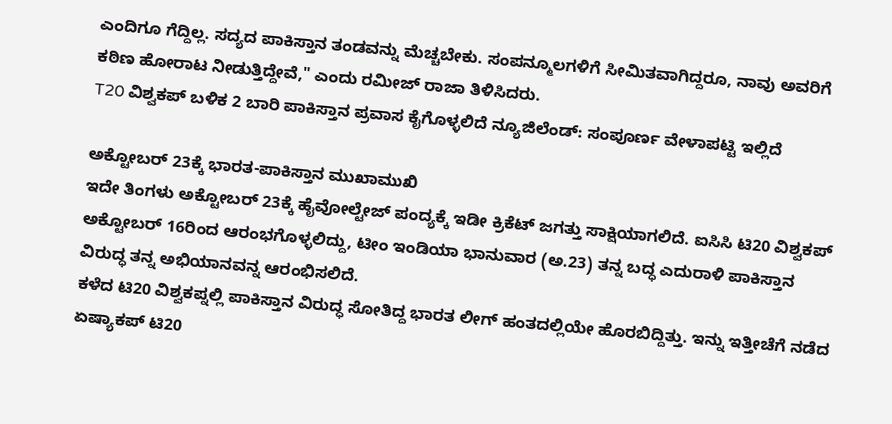ಎಂದಿಗೂ ಗೆದ್ದಿಲ್ಲ. ಸದ್ಯದ ಪಾಕಿಸ್ತಾನ ತಂಡವನ್ನು ಮೆಚ್ಚಬೇಕು. ಸಂಪನ್ಮೂಲಗಳಿಗೆ ಸೀಮಿತವಾಗಿದ್ದರೂ, ನಾವು ಅವರಿಗೆ ಕಠಿಣ ಹೋರಾಟ ನೀಡುತ್ತಿದ್ದೇವೆ," ಎಂದು ರಮೀಜ್ ರಾಜಾ ತಿಳಿಸಿದರು.
T20 ವಿಶ್ವಕಪ್ ಬಳಿಕ 2 ಬಾರಿ ಪಾಕಿಸ್ತಾನ ಪ್ರವಾಸ ಕೈಗೊಳ್ಳಲಿದೆ ನ್ಯೂಜಿಲೆಂಡ್: ಸಂಪೂರ್ಣ ವೇಳಾಪಟ್ಟಿ ಇಲ್ಲಿದೆ

ಅಕ್ಟೋಬರ್ 23ಕ್ಕೆ ಭಾರತ-ಪಾಕಿಸ್ತಾನ ಮುಖಾಮುಖಿ
ಇದೇ ತಿಂಗಳು ಅಕ್ಟೋಬರ್ 23ಕ್ಕೆ ಹೈವೋಲ್ಟೇಜ್ ಪಂದ್ಯಕ್ಕೆ ಇಡೀ ಕ್ರಿಕೆಟ್ ಜಗತ್ತು ಸಾಕ್ಷಿಯಾಗಲಿದೆ. ಐಸಿಸಿ ಟಿ20 ವಿಶ್ವಕಪ್ ಅಕ್ಟೋಬರ್ 16ರಿಂದ ಆರಂಭಗೊಳ್ಳಲಿದ್ದು, ಟೀಂ ಇಂಡಿಯಾ ಭಾನುವಾರ (ಅ.23) ತನ್ನ ಬದ್ಧ ಎದುರಾಳಿ ಪಾಕಿಸ್ತಾನ ವಿರುದ್ಧ ತನ್ನ ಅಭಿಯಾನವನ್ನ ಆರಂಭಿಸಲಿದೆ.
ಕಳೆದ ಟಿ20 ವಿಶ್ವಕಪ್ನಲ್ಲಿ ಪಾಕಿಸ್ತಾನ ವಿರುದ್ಧ ಸೋತಿದ್ದ ಭಾರತ ಲೀಗ್ ಹಂತದಲ್ಲಿಯೇ ಹೊರಬಿದ್ದಿತ್ತು. ಇನ್ನು ಇತ್ತೀಚೆಗೆ ನಡೆದ ಏಷ್ಯಾಕಪ್ ಟಿ20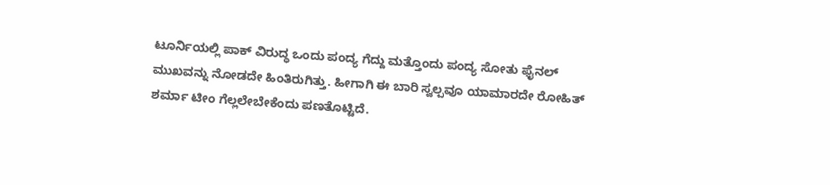ಟೂರ್ನಿಯಲ್ಲಿ ಪಾಕ್ ವಿರುದ್ಧ ಒಂದು ಪಂದ್ಯ ಗೆದ್ದು ಮತ್ತೊಂದು ಪಂದ್ಯ ಸೋತು ಫೈನಲ್ ಮುಖವನ್ನು ನೋಡದೇ ಹಿಂತಿರುಗಿತ್ತು. ಹೀಗಾಗಿ ಈ ಬಾರಿ ಸ್ವಲ್ಪವೂ ಯಾಮಾರದೇ ರೋಹಿತ್ ಶರ್ಮಾ ಟೀಂ ಗೆಲ್ಲಲೇಬೇಕೆಂದು ಪಣತೊಟ್ಟಿದೆ.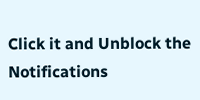Click it and Unblock the Notifications